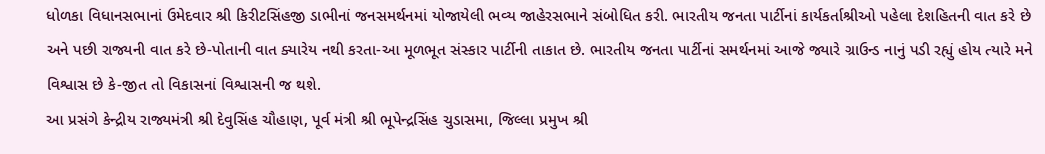ધોળકા વિધાનસભાનાં ઉમેદવાર શ્રી કિરીટસિંહજી ડાભીનાં જનસમર્થનમાં યોજાયેલી ભવ્ય જાહેરસભાને સંબોધિત કરી. ભારતીય જનતા પાર્ટીનાં કાર્યકર્તાશ્રીઓ પહેલા દેશહિતની વાત કરે છે અને પછી રાજ્યની વાત કરે છે-પોતાની વાત ક્યારેય નથી કરતા-આ મૂળભૂત સંસ્કાર પાર્ટીની તાકાત છે. ભારતીય જનતા પાર્ટીનાં સમર્થનમાં આજે જ્યારે ગ્રાઉન્ડ નાનું પડી રહ્યું હોય ત્યારે મને વિશ્વાસ છે કે-જીત તો વિકાસનાં વિશ્વાસની જ થશે.
આ પ્રસંગે કેન્દ્રીય રાજ્યમંત્રી શ્રી દેવુસિંહ ચૌહાણ, પૂર્વ મંત્રી શ્રી ભૂપેન્દ્રસિંહ ચુડાસમા, જિલ્લા પ્રમુખ શ્રી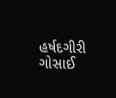હર્ષદગીરી ગોસાઈ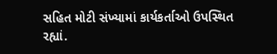સહિત મોટી સંખ્યામાં કાર્યકર્તાઓ ઉપસ્થિત રહ્યાં.